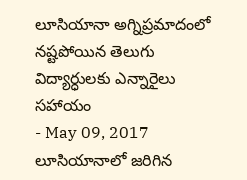లూసియానా అగ్నిప్రమాదంలో నష్టపోయిన తెలుగు విద్యార్ధులకు ఎన్నారైలు సహాయం
- May 09, 2017
లూసియానాలో జరిగిన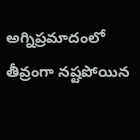అగ్నిప్రమాదంలో తీవ్రంగా నష్టపోయిన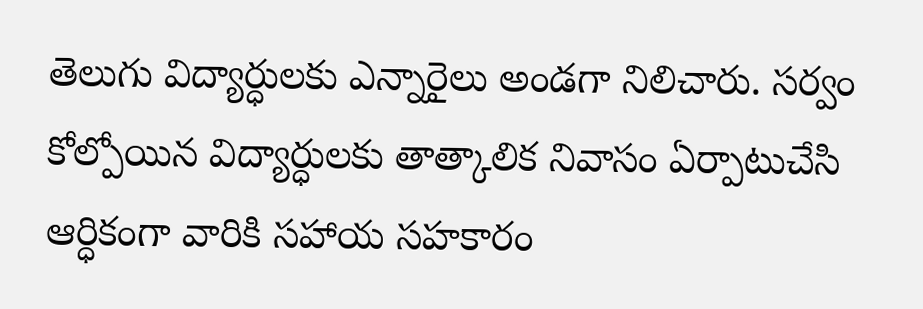తెలుగు విద్యార్ధులకు ఎన్నారైలు అండగా నిలిచారు. సర్వం కోల్పోయిన విద్యార్ధులకు తాత్కాలిక నివాసం ఏర్పాటుచేసి ఆర్ధికంగా వారికి సహాయ సహకారం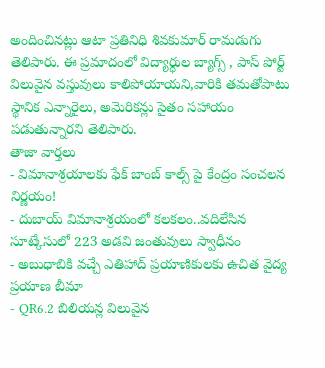అందించినట్లు ఆటా ప్రతినిధి శివకుమార్ రామడుగు తెలిపారు. ఈ ప్రమాదంలో విద్యార్ధుల బ్యాగ్స్ , పాస్ పోర్ట్ విలువైన వస్తువులు కాలిపోయాయని,వారికి తమతోపాటు స్థానిక ఎన్నారైలు, అమెరికన్లు సైతం సహాయం పడుతున్నారని తెలిపారు.
తాజా వార్తలు
- విమానాశ్రయాలకు ఫేక్ బాంబ్ కాల్స్ పై కేంద్రం సంచలన నిర్ణయం!
- దుబాయ్ విమానాశ్రయంలో కలకలం..వదిలేసిన సూట్కేసులో 223 అడవి జంతువులు స్వాధీనం
- అబుధాబికి వచ్చే ఎతిహాద్ ప్రయాణికులకు ఉచిత వైద్య ప్రయాణ బీమా
- QR6.2 బిలియన్ల విలువైన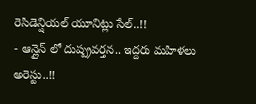రెసిడెన్షియల్ యూనిట్లు సేల్..!!
- ఆన్లైన్ లో దుష్ప్రవర్తన.. ఇద్దరు మహిళలు అరెస్టు..!!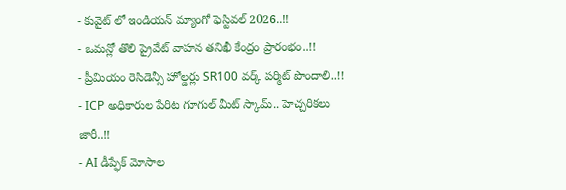- కువైట్ లో ఇండియన్ మ్యాంగో ఫెస్టివల్ 2026..!!
- ఒమన్లో తొలి ప్రైవేట్ వాహన తనిఖీ కేంద్రం ప్రారంభం..!!
- ప్రీమియం రెసిడెన్సీ హోల్డర్లు SR100 వర్క్ పర్మిట్ పొందాలి..!!
- ICP అధికారుల పేరిట గూగుల్ మీట్ స్కామ్.. హెచ్చరికలు జారీ..!!
- AI డీప్ఫేక్ మోసాల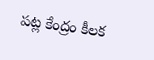పట్ల కేంద్రం కీలక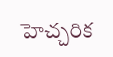హెచ్చరిక